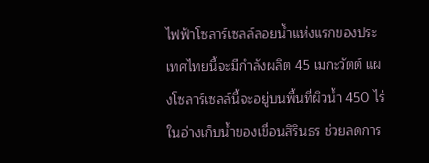ไฟฟ้าโซลาร์เซลล์ลอยน้ำแห่งแรกของประเทศไทยนี้จะมีกำลังผลิต 45 เมกะวัตต์ แผงโซลาร์เซลล์นี้จะอยู่บนพื้นที่ผิวน้ำ 450 ไร่ ในอ่างเก็บน้ำของเขื่อนสิรินธร ช่วยลดการ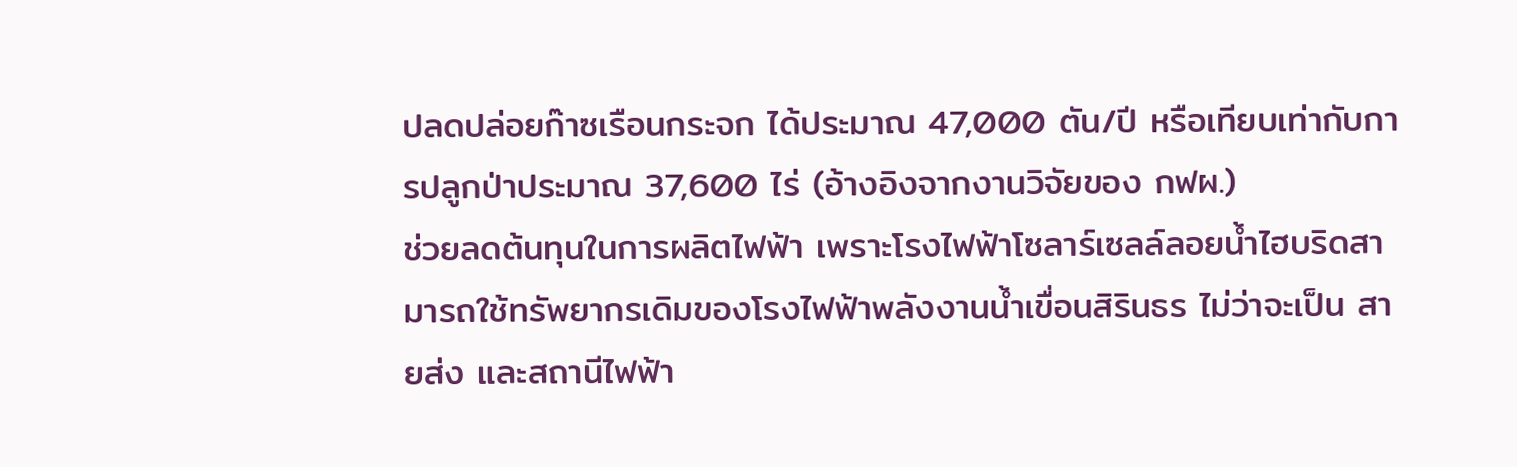ปลดปล่อยก๊าซเรือนกระจก ได้ประมาณ 47,000 ตัน/ปี หรือเทียบเท่ากับการปลูกป่าประมาณ 37,600 ไร่ (อ้างอิงจากงานวิจัยของ กฟผ.)
ช่วยลดต้นทุนในการผลิตไฟฟ้า เพราะโรงไฟฟ้าโซลาร์เซลล์ลอยน้ำไฮบริดสามารถใช้ทรัพยากรเดิมของโรงไฟฟ้าพลังงานน้ำเขื่อนสิรินธร ไม่ว่าจะเป็น สายส่ง และสถานีไฟฟ้า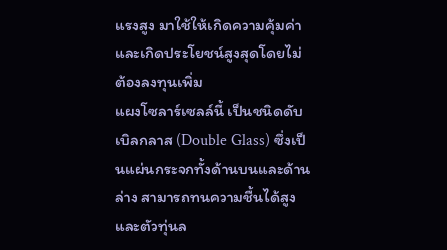แรงสูง มาใช้ให้เกิดความคุ้มค่าและเกิดประโยชน์สูงสุดโดยไม่ต้องลงทุนเพิ่ม
แผงโซลาร์เซลล์นี้ เป็นชนิดดับเบิลกลาส (Double Glass) ซึ่งเป็นแผ่นกระจกทั้งด้านบนและด้านล่าง สามารถทนความชื้นได้สูง และตัวทุ่นล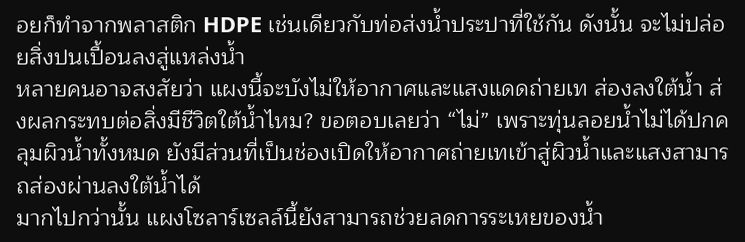อยก็ทำจากพลาสติก HDPE เช่นเดียวกับท่อส่งน้ำประปาที่ใช้กัน ดังนั้น จะไม่ปล่อยสิ่งปนเปื้อนลงสู่แหล่งน้ำ
หลายคนอาจสงสัยว่า แผงนี้จะบังไม่ให้อากาศและแสงแดดถ่ายเท ส่องลงใต้น้ำ ส่งผลกระทบต่อสิ่งมีชีวิตใต้น้ำไหม? ขอตอบเลยว่า “ไม่” เพราะทุ่นลอยน้ำไม่ได้ปกคลุมผิวน้ำทั้งหมด ยังมีส่วนที่เป็นช่องเปิดให้อากาศถ่ายเทเข้าสู่ผิวน้ำและแสงสามารถส่องผ่านลงใต้น้ำได้
มากไปกว่านั้น แผงโซลาร์เซลล์นี้ยังสามารถช่วยลดการระเหยของน้ำ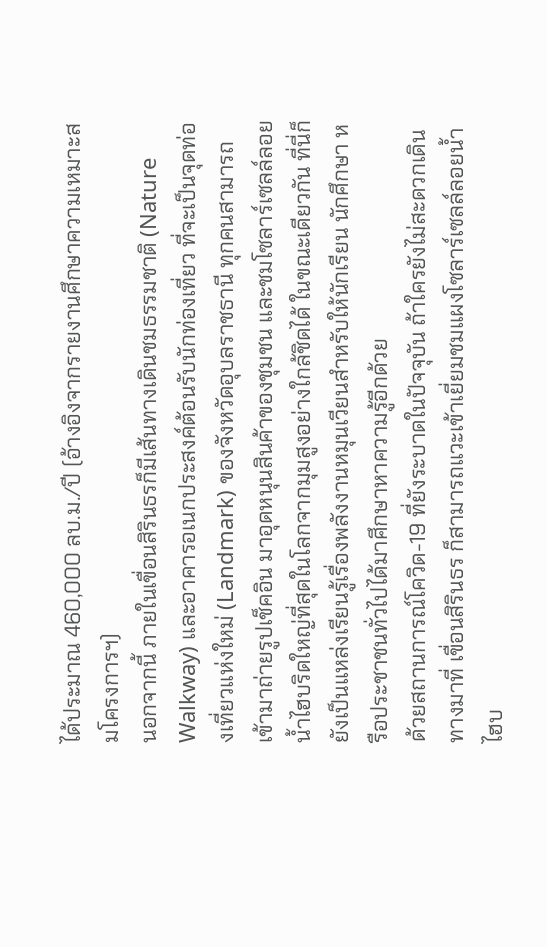ได้ประมาณ 460,000 ลบ.ม./ปี (อ้างอิงจากรายงานศึกษาความเหมาะสมโครงการฯ)
นอกจากนี้ ภายในเขื่อนสิรินธรก็มีเส้นทางเดินชมธรรมชาติ (Nature Walkway) และอาคารอเนกประสงค์ต้อนรับนักท่องเที่ยว ที่จะเป็นจุดท่องเที่ยวแห่งใหม่ (Landmark) ของจังหวัดอุบลราชธานี ทุกคนสามารถเข้ามาถ่ายรูปเช็คอิน มาอุดหนุนสินค้าของชุมชน และชมโซลาร์เซลล์ลอยน้ำไฮบริดใหญ่ที่สุดในโลกจากมุมสูงอย่างใกล้ชิดได้ ในขณะเดียวกัน ที่นี่ก็ยังเป็นแหล่งเรียนรู้เรื่องพลังงานหมุนเวียนสำหรับให้นักเรียน นักศึกษา หรือประชาชนทั่วไปได้มาศึกษาหาความรู้อีกด้วย
ด้วยสถานการณ์โควิด-19 ที่ยังระบาดในปัจจุบัน ถ้าใครยังไม่สะดวกเดินทางมาที่ เขื่อนสิรินธร ก็สามารถแวะเข้าเยี่ยมชมแผงโซลาร์เซลล์ลอยน้ำไฮบ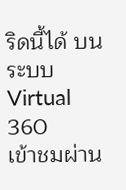ริดนี้ได้ บนระบบ Virtual 360
เข้าชมผ่าน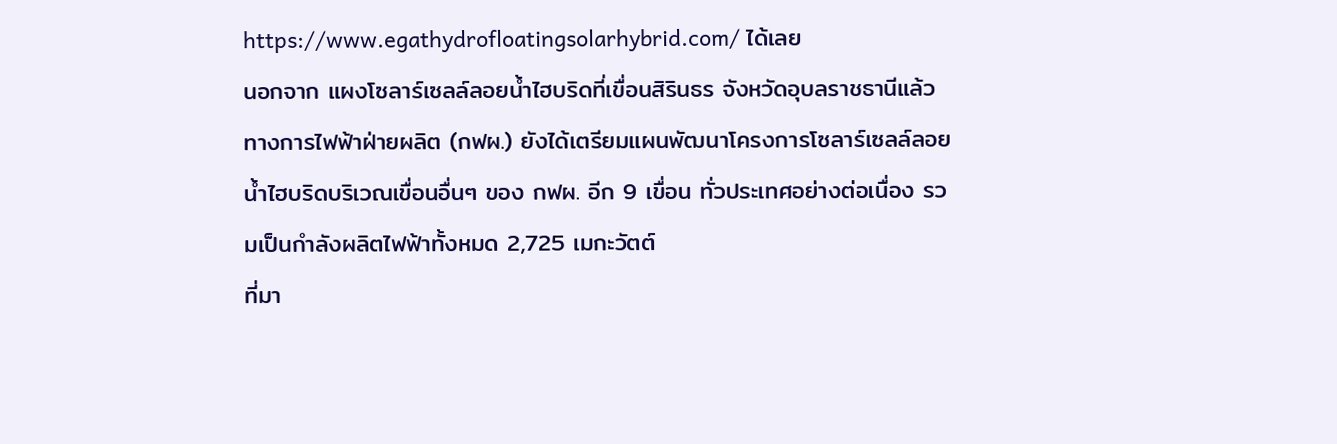https://www.egathydrofloatingsolarhybrid.com/ ได้เลย
นอกจาก แผงโซลาร์เซลล์ลอยน้ำไฮบริดที่เขื่อนสิรินธร จังหวัดอุบลราชธานีแล้ว ทางการไฟฟ้าฝ่ายผลิต (กฟผ.) ยังได้เตรียมแผนพัฒนาโครงการโซลาร์เซลล์ลอยน้ำไฮบริดบริเวณเขื่อนอื่นๆ ของ กฟผ. อีก 9 เขื่อน ทั่วประเทศอย่างต่อเนื่อง รวมเป็นกำลังผลิตไฟฟ้าทั้งหมด 2,725 เมกะวัตต์
ที่มา